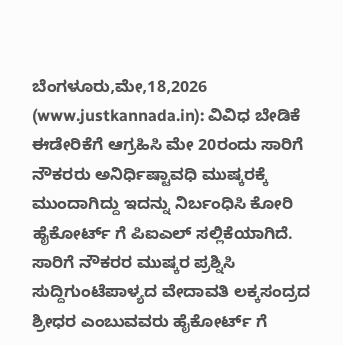ಬೆಂಗಳೂರು,ಮೇ,18,2026 (www.justkannada.in): ವಿವಿಧ ಬೇಡಿಕೆ ಈಡೇರಿಕೆಗೆ ಆಗ್ರಹಿಸಿ ಮೇ 20ರಂದು ಸಾರಿಗೆ ನೌಕರರು ಅನಿರ್ಧಿಷ್ಟಾವಧಿ ಮುಷ್ಕರಕ್ಕೆ ಮುಂದಾಗಿದ್ದು ಇದನ್ನು ನಿರ್ಬಂಧಿಸಿ ಕೋರಿ ಹೈಕೋರ್ಟ್ ಗೆ ಪಿಐಎಲ್ ಸಲ್ಲಿಕೆಯಾಗಿದೆ.
ಸಾರಿಗೆ ನೌಕರರ ಮುಷ್ಕರ ಪ್ರಶ್ನಿಸಿ ಸುದ್ದಿಗುಂಟೆಪಾಳ್ಯದ ವೇದಾವತಿ ಲಕ್ಕಸಂದ್ರದ ಶ್ರೀಧರ ಎಂಬುವವರು ಹೈಕೋರ್ಟ್ ಗೆ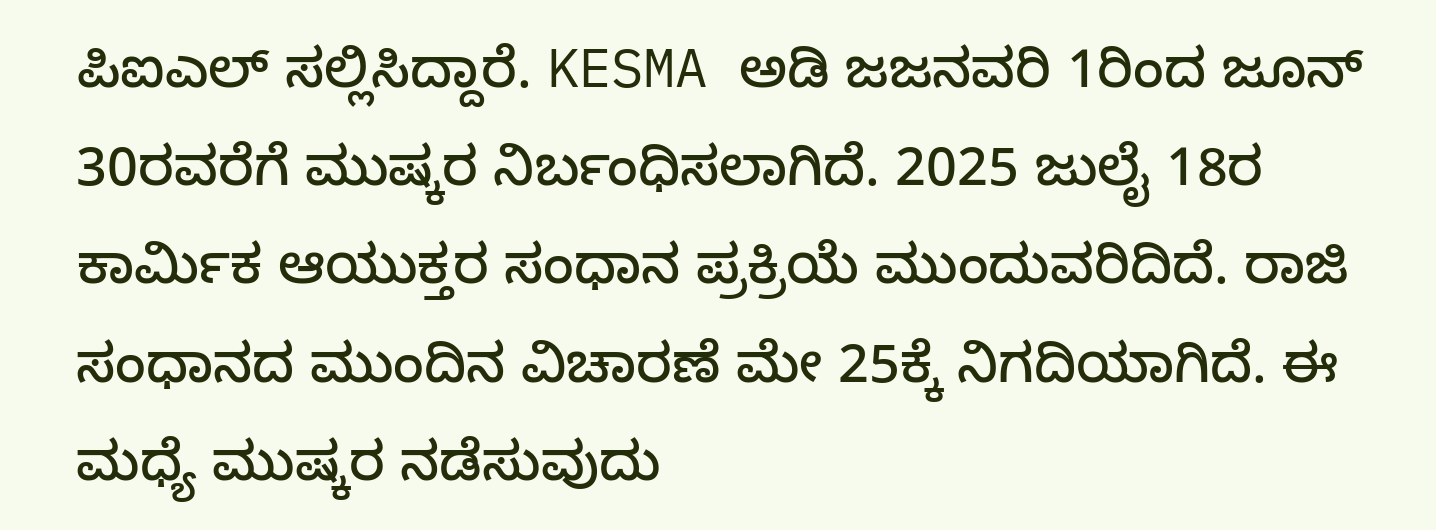ಪಿಐಎಲ್ ಸಲ್ಲಿಸಿದ್ದಾರೆ. KESMA ಅಡಿ ಜಜನವರಿ 1ರಿಂದ ಜೂನ್ 30ರವರೆಗೆ ಮುಷ್ಕರ ನಿರ್ಬಂಧಿಸಲಾಗಿದೆ. 2025 ಜುಲೈ 18ರ ಕಾರ್ಮಿಕ ಆಯುಕ್ತರ ಸಂಧಾನ ಪ್ರಕ್ರಿಯೆ ಮುಂದುವರಿದಿದೆ. ರಾಜಿ ಸಂಧಾನದ ಮುಂದಿನ ವಿಚಾರಣೆ ಮೇ 25ಕ್ಕೆ ನಿಗದಿಯಾಗಿದೆ. ಈ ಮಧ್ಯೆ ಮುಷ್ಕರ ನಡೆಸುವುದು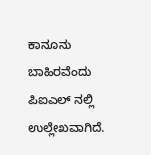ಕಾನೂನು ಬಾಹಿರವೆಂದು ಪಿಐಎಲ್ ನಲ್ಲಿ ಉಲ್ಲೇಖವಾಗಿದೆ.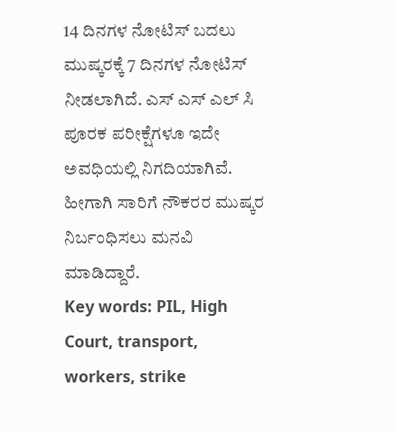14 ದಿನಗಳ ನೋಟಿಸ್ ಬದಲು ಮುಷ್ಕರಕ್ಕೆ 7 ದಿನಗಳ ನೋಟಿಸ್ ನೀಡಲಾಗಿದೆ. ಎಸ್ ಎಸ್ ಎಲ್ ಸಿ ಪೂರಕ ಪರೀಕ್ಷೆಗಳೂ ಇದೇ ಅವಧಿಯಲ್ಲಿ ನಿಗದಿಯಾಗಿವೆ. ಹೀಗಾಗಿ ಸಾರಿಗೆ ನೌಕರರ ಮುಷ್ಕರ ನಿರ್ಬಂಧಿಸಲು ಮನವಿ ಮಾಡಿದ್ದಾರೆ.
Key words: PIL, High Court, transport, workers, strike